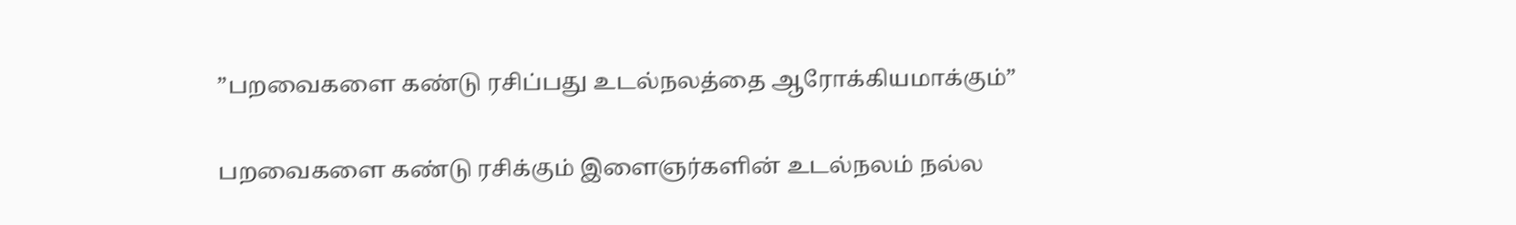”பறவைகளை கண்டு ரசிப்பது உடல்நலத்தை ஆரோக்கியமாக்கும்”

பறவைகளை கண்டு ரசிக்கும் இளைஞர்களின் உடல்நலம் நல்ல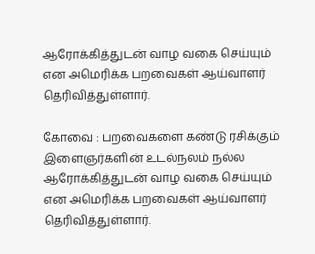ஆரோக்கித்துடன் வாழ வகை செய்யும் என அமெரிக்க பறவைகள் ஆய்வாளர் தெரிவித்துள்ளார்.

கோவை : பறவைகளை கண்டு ரசிக்கும் இளைஞர்களின் உடல்நலம் நல்ல ஆரோக்கித்துடன் வாழ வகை செய்யும் என அமெரிக்க பறவைகள் ஆய்வாளர் தெரிவித்துள்ளார்.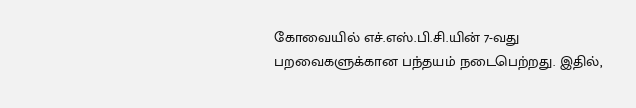கோவையில் எச்.எஸ்.பி.சி.யின் 7-வது பறவைகளுக்கான பந்தயம் நடைபெற்றது. இதில்,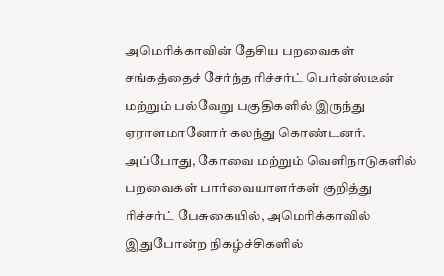அமெரிக்காவின் தேசிய பறவைகள் சங்கத்தைச் சேர்ந்த ரிச்சர்ட் பெர்ன்ஸ்டீன் மற்றும் பல்வேறு பகுதிகளில் இருந்து ஏராளமானோர் கலந்து கொண்டனர். அப்போது, கோவை மற்றும் வெளிநாடுகளில் பறவைகள் பார்வையாளர்கள் குறித்து ரிச்சர்ட் பேசுகையில், அமெரிக்காவில் இதுபோன்ற நிகழ்ச்சிகளில்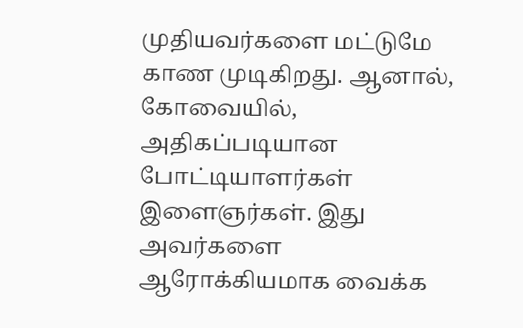முதியவர்களை மட்டுமே காண முடிகிறது. ஆனால், கோவையில், அதிகப்படியான போட்டியாளர்கள் இளைஞர்கள். இது அவர்களை ஆரோக்கியமாக வைக்க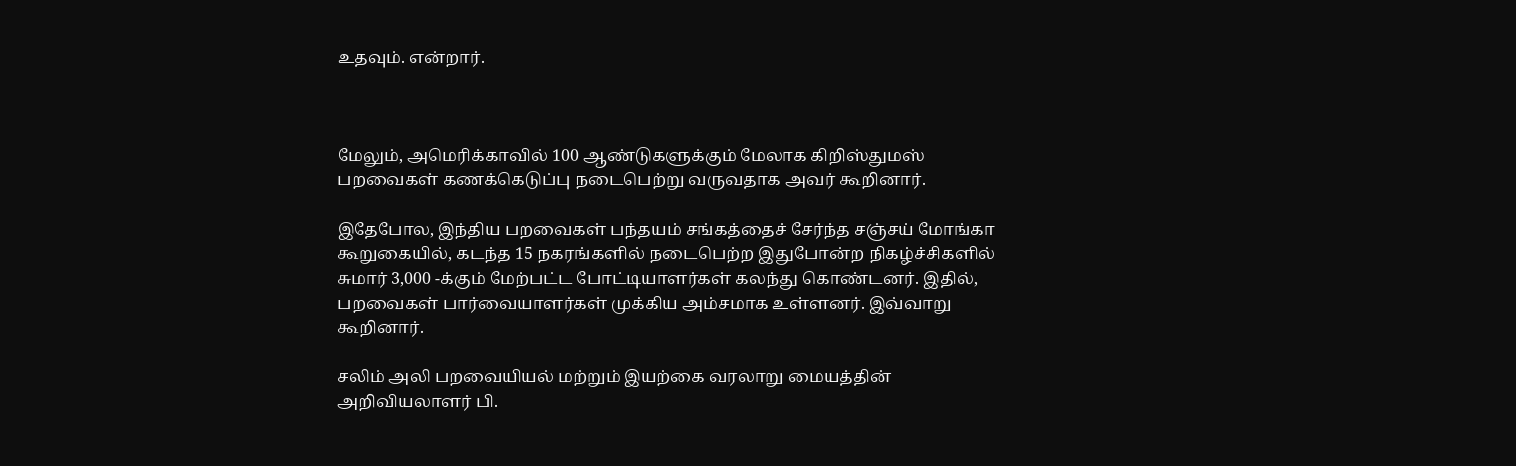உதவும். என்றார்.



மேலும், அமெரிக்காவில் 100 ஆண்டுகளுக்கும் மேலாக கிறிஸ்துமஸ் பறவைகள் கணக்கெடுப்பு நடைபெற்று வருவதாக அவர் கூறினார்.

இதேபோல, இந்திய பறவைகள் பந்தயம் சங்கத்தைச் சேர்ந்த சஞ்சய் மோங்கா கூறுகையில், கடந்த 15 நகரங்களில் நடைபெற்ற இதுபோன்ற நிகழ்ச்சிகளில் சுமார் 3,000 -க்கும் மேற்பட்ட போட்டியாளர்கள் கலந்து கொண்டனர். இதில், பறவைகள் பார்வையாளர்கள் முக்கிய அம்சமாக உள்ளனர். இவ்வாறு கூறினார்.

சலிம் அலி பறவையியல் மற்றும் இயற்கை வரலாறு மையத்தின் அறிவியலாளர் பி.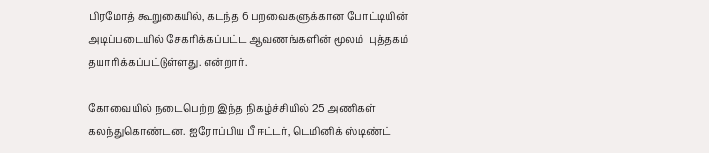பிரமோத் கூறுகையில், கடந்த 6 பறவைகளுக்கான போட்டியின் அடிப்படையில் சேகரிக்கப்பட்ட ஆவணங்களின் மூலம்  புத்தகம் தயாரிக்கப்பட்டுள்ளது. என்றார்.

கோவையில் நடைபெற்ற இந்த நிகழ்ச்சியில் 25 அணிகள் கலந்துகொண்டன. ஐரோப்பிய பீ ஈட்டர், டெமினிக் ஸ்டிண்ட்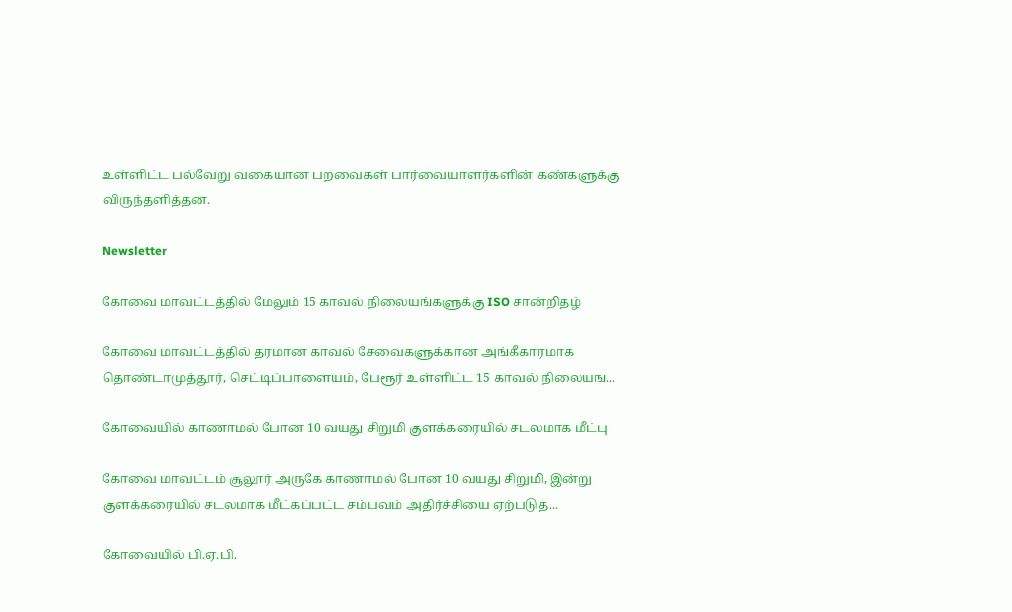உள்ளிட்ட பல்வேறு வகையான பறவைகள் பார்வையாளர்களின் கண்களுக்கு விருந்தளித்தன.

Newsletter

கோவை மாவட்டத்தில் மேலும் 15 காவல் நிலையங்களுக்கு ISO சான்றிதழ்

கோவை மாவட்டத்தில் தரமான காவல் சேவைகளுக்கான அங்கீகாரமாக தொண்டாமுத்தூர், செட்டிப்பாளையம், பேரூர் உள்ளிட்ட 15 காவல் நிலையங...

கோவையில் காணாமல் போன 10 வயது சிறுமி குளக்கரையில் சடலமாக மீட்பு

கோவை மாவட்டம் சூலூர் அருகே காணாமல் போன 10 வயது சிறுமி, இன்று குளக்கரையில் சடலமாக மீட்கப்பட்ட சம்பவம் அதிர்ச்சியை ஏற்படுத...

கோவையில் பி.ஏ.பி.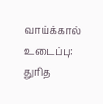வாய்க்கால் உடைப்பு: துரித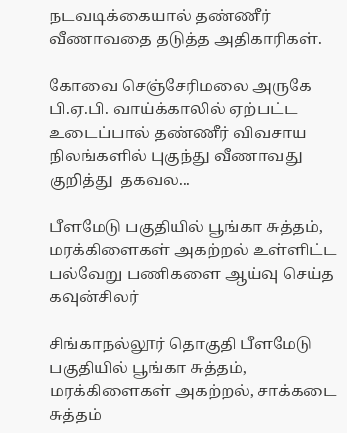நடவடிக்கையால் தண்ணீர் வீணாவதை தடுத்த அதிகாரிகள்.

கோவை செஞ்சேரிமலை அருகே பி.ஏ.பி. வாய்க்காலில் ஏற்பட்ட உடைப்பால் தண்ணீர் விவசாய நிலங்களில் புகுந்து வீணாவது குறித்து  தகவல...

பீளமேடு பகுதியில் பூங்கா சுத்தம், மரக்கிளைகள் அகற்றல் உள்ளிட்ட பல்வேறு பணிகளை ஆய்வு செய்த கவுன்சிலர்

சிங்காநல்லூர் தொகுதி பீளமேடு பகுதியில் பூங்கா சுத்தம், மரக்கிளைகள் அகற்றல், சாக்கடை சுத்தம்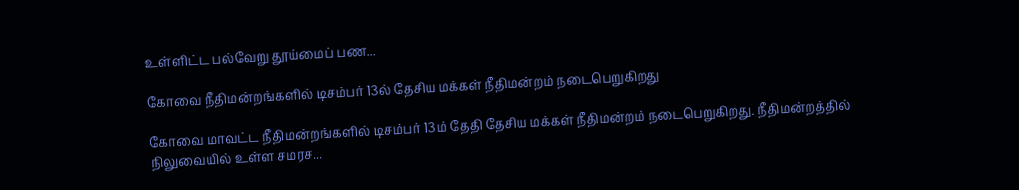உள்ளிட்ட பல்வேறு தூய்மைப் பண...

கோவை நீதிமன்றங்களில் டிசம்பர் 13ல் தேசிய மக்கள் நீதிமன்றம் நடைபெறுகிறது

கோவை மாவட்ட நீதிமன்றங்களில் டிசம்பர் 13ம் தேதி தேசிய மக்கள் நீதிமன்றம் நடைபெறுகிறது. நீதிமன்றத்தில் நிலுவையில் உள்ள சமரச...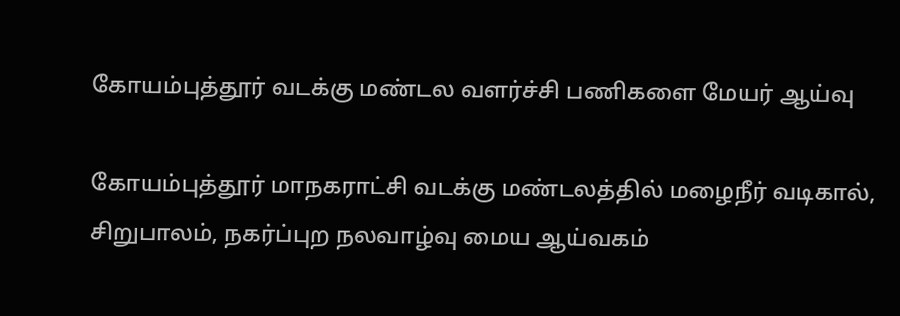கோயம்புத்தூர் வடக்கு மண்டல வளர்ச்சி பணிகளை மேயர் ஆய்வு

கோயம்புத்தூர் மாநகராட்சி வடக்கு மண்டலத்தில் மழைநீர் வடிகால், சிறுபாலம், நகர்ப்புற நலவாழ்வு மைய ஆய்வகம்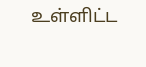உள்ளிட்ட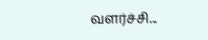வளர்ச்சி...